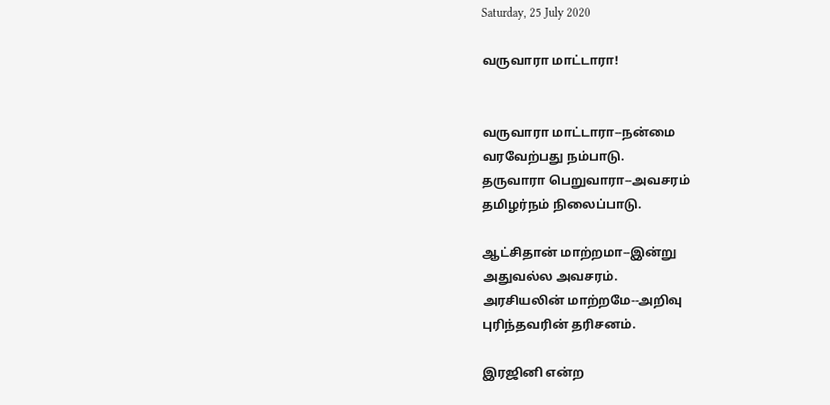Saturday, 25 July 2020

வருவாரா மாட்டாரா!


வருவாரா மாட்டாரா--நன்மை
வரவேற்பது நம்பாடு.
தருவாரா பெறுவாரா--அவசரம்
தமிழர்நம் நிலைப்பாடு.

ஆட்சிதான் மாற்றமா--இன்று
அதுவல்ல அவசரம்.
அரசியலின் மாற்றமே--அறிவு
புரிந்தவரின் தரிசனம்.

இரஜினி என்ற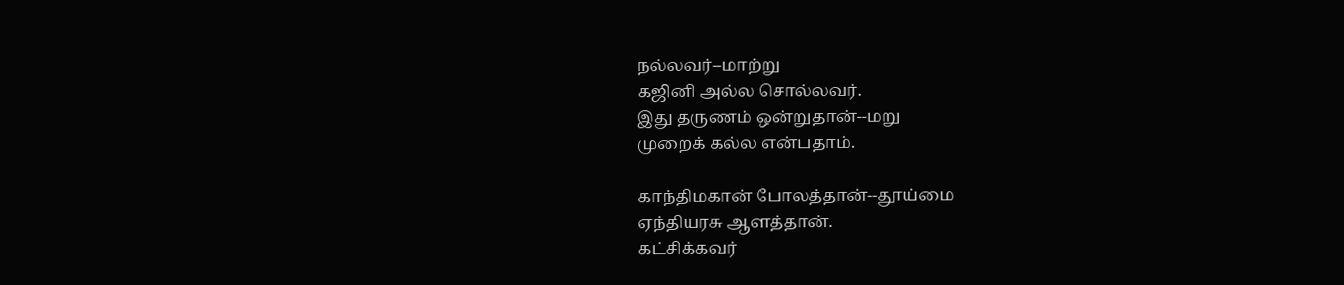நல்லவர்--மாற்று
கஜினி அல்ல சொல்லவர்.
இது தருணம் ஒன்றுதான்--மறு
முறைக் கல்ல என்பதாம்.

காந்திமகான் போலத்தான்--தூய்மை
ஏந்தியரசு ஆளத்தான்.
கட்சிக்கவர்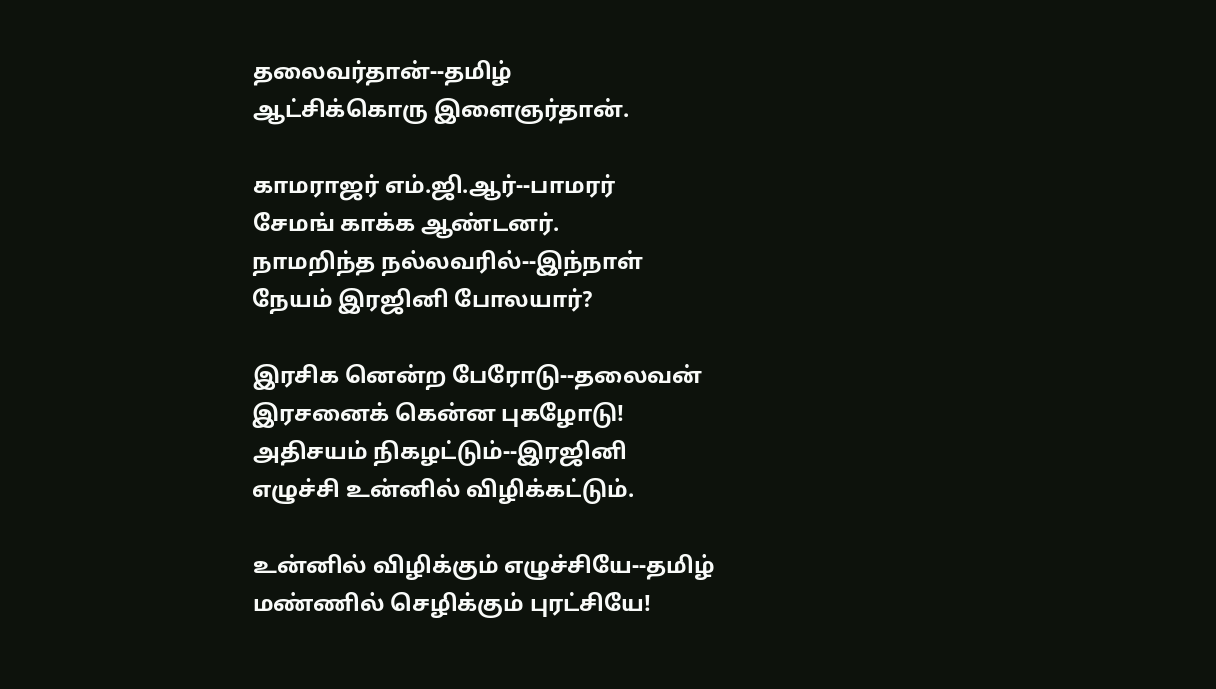தலைவர்தான்--தமிழ்
ஆட்சிக்கொரு இளைஞர்தான்.

காமராஜர் எம்.ஜி.ஆர்--பாமரர்
சேமங் காக்க ஆண்டனர்.
நாமறிந்த நல்லவரில்--இந்நாள்
நேயம் இரஜினி போலயார்?

இரசிக னென்ற பேரோடு--தலைவன்
இரசனைக் கென்ன புகழோடு!
அதிசயம் நிகழட்டும்--இரஜினி
எழுச்சி உன்னில் விழிக்கட்டும்.

உன்னில் விழிக்கும் எழுச்சியே--தமிழ்
மண்ணில் செழிக்கும் புரட்சியே!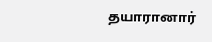தயாரானார்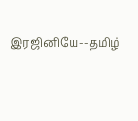இரஜினியே--தமிழ்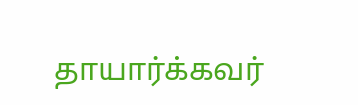தாயார்க்கவர்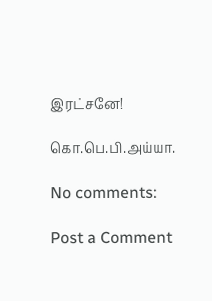இரட்சனே!

கொ.பெ.பி.அய்யா.

No comments:

Post a Comment